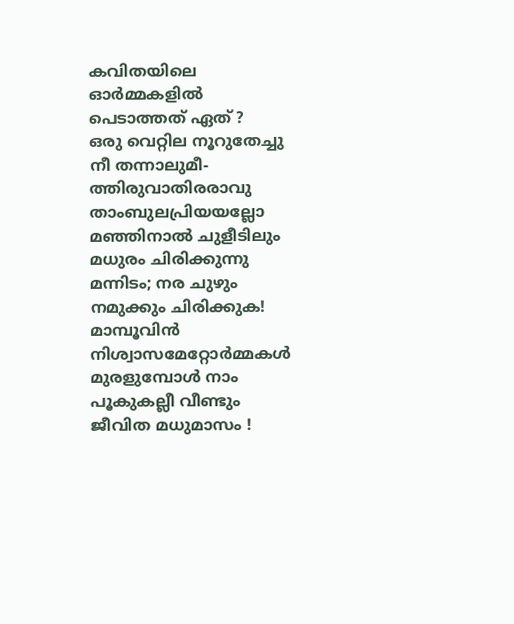കവിതയിലെ ഓർമ്മകളിൽ പെടാത്തത് ഏത് ?
ഒരു വെറ്റില നൂറുതേച്ചു നീ തന്നാലുമീ-ത്തിരുവാതിരരാവു താംബുലപ്രിയയല്ലോ മഞ്ഞിനാൽ ചുളീടിലും മധുരം ചിരിക്കുന്നു മന്നിടം; നര ചുഴും നമുക്കും ചിരിക്കുക! മാമ്പൂവിൻ നിശ്വാസമേറ്റോർമ്മകൾ മുരളുമ്പോൾ നാം പൂകുകല്ലീ വീണ്ടും ജീവിത മധുമാസം !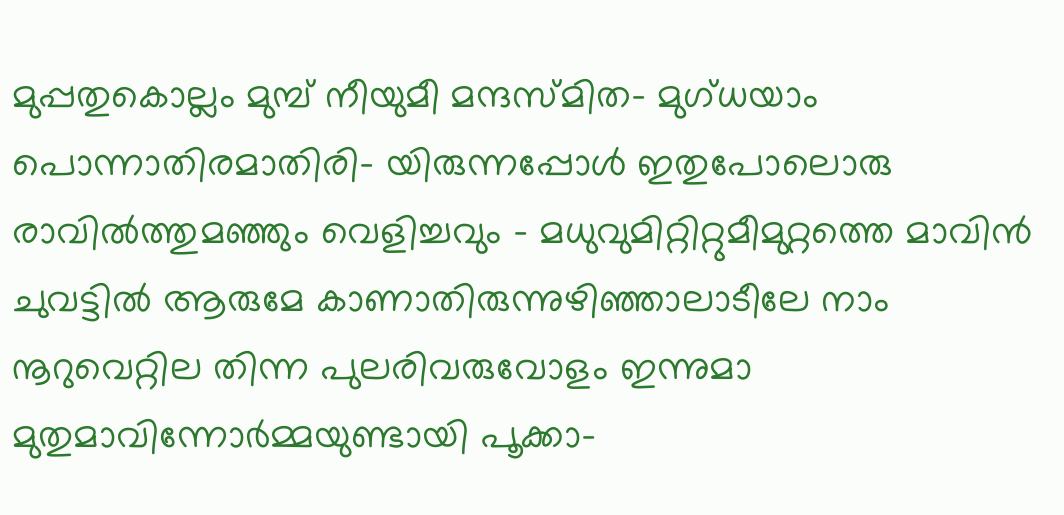മുപ്പതുകൊല്ലം മുമ്പ് നീയുമീ മന്ദസ്മിത- മുഗ്ധയാം പൊന്നാതിരമാതിരി- യിരുന്നപ്പോൾ ഇതുപോലൊരു രാവിൽത്തുമഞ്ഞും വെളിച്ചവും - മധുവുമിറ്റിറ്റുമീമുറ്റത്തെ മാവിൻ ചുവട്ടിൽ ആരുമേ കാണാതിരുന്നുഴിഞ്ഞാലാടീലേ നാം നൂറുവെറ്റില തിന്ന പുലരിവരുവോളം ഇന്നുമാ മുതുമാവിന്നോർമ്മയുണ്ടായി പൂക്കാ-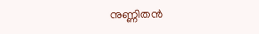നുണ്ണിതൻ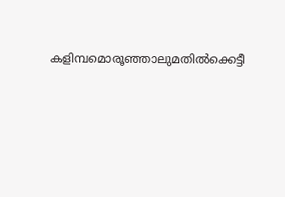കളിമ്പമൊരൂഞ്ഞാലുമതിൽക്കെട്ടീ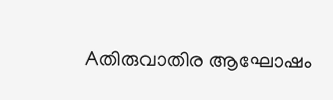Aതിരുവാതിര ആഘോഷം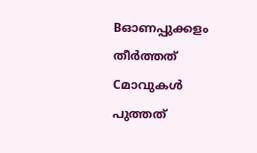Bഓണപ്പുക്കളം തീർത്തത്
Cമാവുകൾ പുത്തത്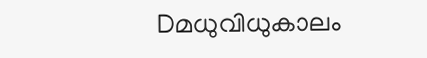Dമധുവിധുകാലം